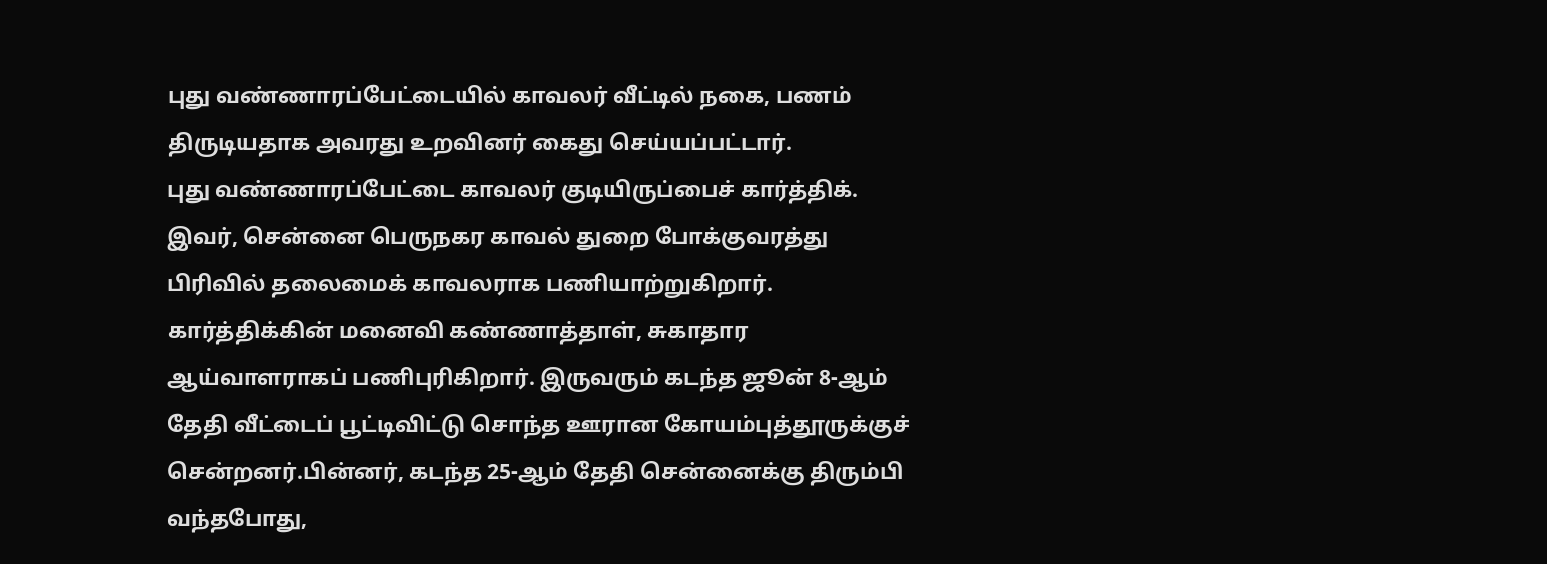புது வண்ணாரப்பேட்டையில் காவலர் வீட்டில் நகை, பணம் திருடியதாக அவரது உறவினர் கைது செய்யப்பட்டார்.
புது வண்ணாரப்பேட்டை காவலர் குடியிருப்பைச் கார்த்திக். இவர், சென்னை பெருநகர காவல் துறை போக்குவரத்து பிரிவில் தலைமைக் காவலராக பணியாற்றுகிறார். கார்த்திக்கின் மனைவி கண்ணாத்தாள், சுகாதார ஆய்வாளராகப் பணிபுரிகிறார். இருவரும் கடந்த ஜூன் 8-ஆம் தேதி வீட்டைப் பூட்டிவிட்டு சொந்த ஊரான கோயம்புத்தூருக்குச் சென்றனர்.பின்னர், கடந்த 25-ஆம் தேதி சென்னைக்கு திரும்பி வந்தபோது,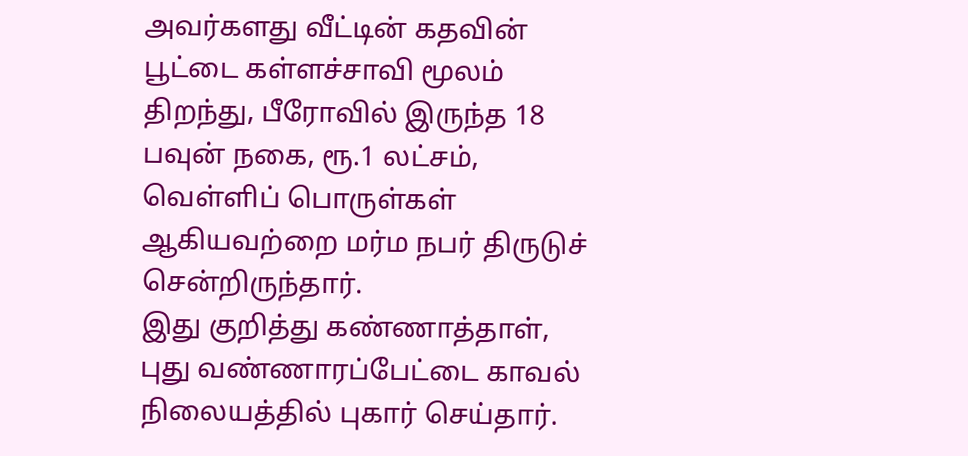அவர்களது வீட்டின் கதவின் பூட்டை கள்ளச்சாவி மூலம் திறந்து, பீரோவில் இருந்த 18 பவுன் நகை, ரூ.1 லட்சம், வெள்ளிப் பொருள்கள் ஆகியவற்றை மர்ம நபர் திருடுச் சென்றிருந்தார்.
இது குறித்து கண்ணாத்தாள், புது வண்ணாரப்பேட்டை காவல் நிலையத்தில் புகார் செய்தார்.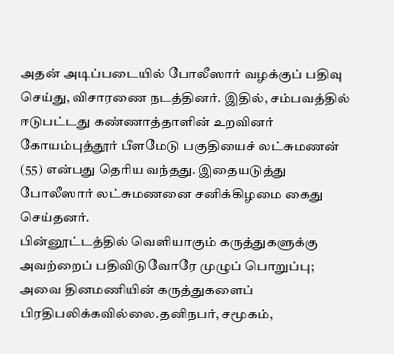அதன் அடிப்படையில் போலீஸார் வழக்குப் பதிவு செய்து, விசாரணை நடத்தினர். இதில், சம்பவத்தில் ஈடுபட்டது கண்ணாத்தாளின் உறவினர் கோயம்புத்தூர் பீளமேடு பகுதியைச் லட்சுமணன் (55) என்பது தெரிய வந்தது. இதையடுத்து போலீஸார் லட்சுமணனை சனிக்கிழமை கைது செய்தனர்.
பின்னூட்டத்தில் வெளியாகும் கருத்துகளுக்கு அவற்றைப் பதிவிடுவோரே முழுப் பொறுப்பு; அவை தினமணியின் கருத்துகளைப் பிரதிபலிக்கவில்லை.தனிநபர், சமூகம்,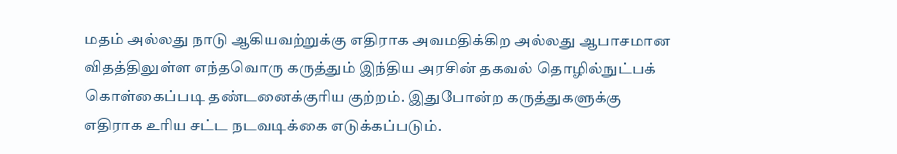மதம் அல்லது நாடு ஆகியவற்றுக்கு எதிராக அவமதிக்கிற அல்லது ஆபாசமான விதத்திலுள்ள எந்தவொரு கருத்தும் இந்திய அரசின் தகவல் தொழில்நுட்பக் கொள்கைப்படி தண்டனைக்குரிய குற்றம். இதுபோன்ற கருத்துகளுக்கு எதிராக உரிய சட்ட நடவடிக்கை எடுக்கப்படும்.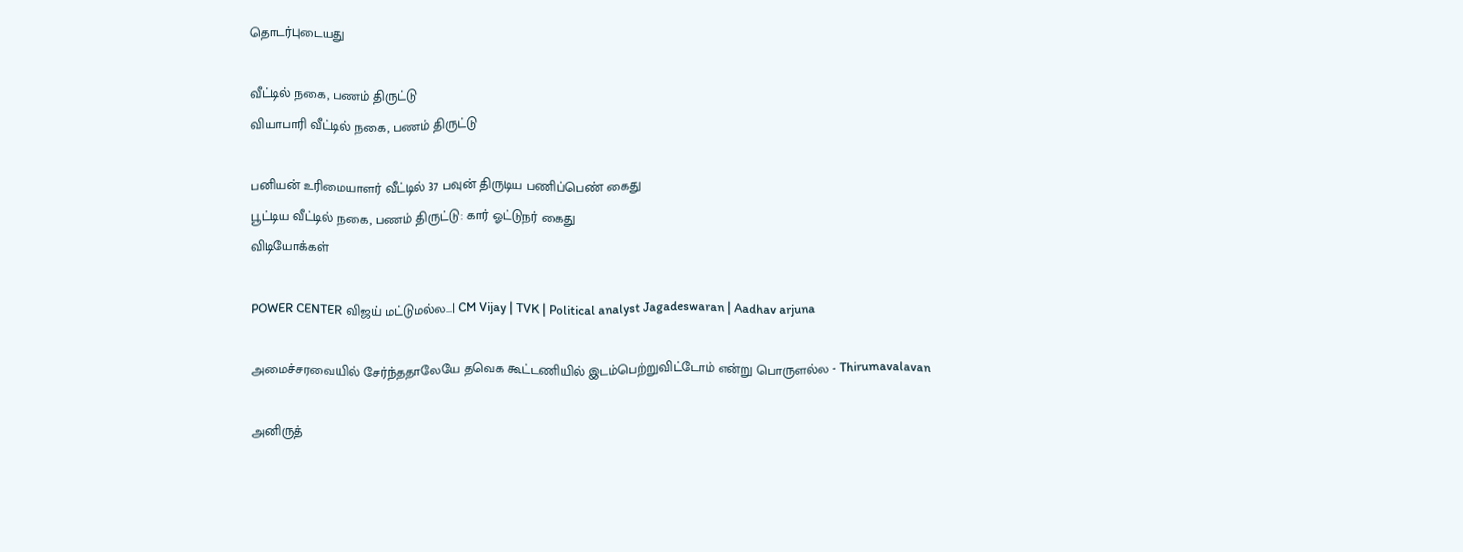தொடர்புடையது

வீட்டில் நகை, பணம் திருட்டு
வியாபாரி வீட்டில் நகை, பணம் திருட்டு

பனியன் உரிமையாளர் வீட்டில் 37 பவுன் திருடிய பணிப்பெண் கைது
பூட்டிய வீட்டில் நகை, பணம் திருட்டு: கார் ஓட்டுநர் கைது
விடியோக்கள்

POWER CENTER விஜய் மட்டுமல்ல...| CM Vijay | TVK | Political analyst Jagadeswaran | Aadhav arjuna

அமைச்சரவையில் சேர்ந்ததாலேயே தவெக கூட்டணியில் இடம்பெற்றுவிட்டோம் என்று பொருளல்ல - Thirumavalavan

அனிருத்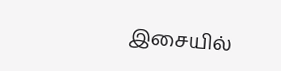இசையில்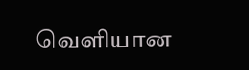வெளியான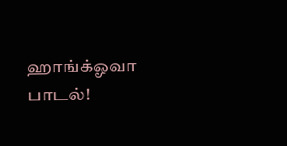ஹாங்க்ஓவா பாடல்!